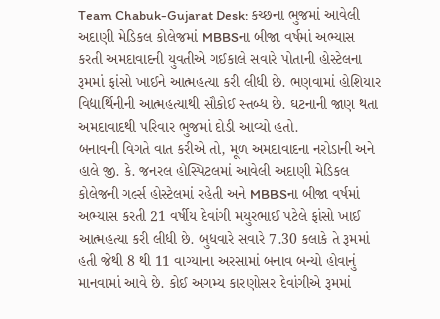Team Chabuk-Gujarat Desk: કચ્છના ભુજમાં આવેલી અદાણી મેડિકલ કોલેજમાં MBBSના બીજા વર્ષમાં અભ્યાસ કરતી અમદાવાદની યુવતીએ ગઈકાલે સવારે પોતાની હોસ્ટેલના રૂમમાં ફાંસો ખાઈને આત્મહત્યા કરી લીધી છે. ભણવામાં હોશિયાર વિદ્યાર્થિનીની આત્મહત્યાથી સૌકોઈ સ્તબ્ધ છે. ઘટનાની જાણ થતા અમદાવાદથી પરિવાર ભુજમાં દોડી આવ્યો હતો.
બનાવની વિગતે વાત કરીએ તો, મૂળ અમદાવાદના નરોડાની અને હાલે જી. કે. જનરલ હોસ્પિટલમાં આવેલી અદાણી મેડિકલ કોલેજની ગર્લ્સ હોસ્ટેલમાં રહેતી અને MBBSના બીજા વર્ષમાં અભ્યાસ કરતી 21 વર્ષીય દેવાંગી મયુરભાઈ પટેલે ફાંસો ખાઈ આત્મહત્યા કરી લીધી છે. બુધવારે સવારે 7.30 કલાકે તે રૂમમાં હતી જેથી 8 થી 11 વાગ્યાના અરસામાં બનાવ બન્યો હોવાનું માનવામાં આવે છે. કોઈ અગમ્ય કારણોસર દેવાંગીએ રૂમમાં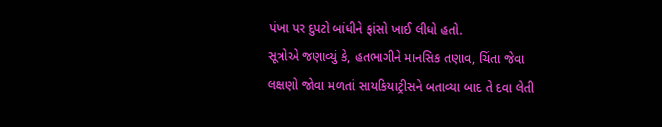પંખા પર દુપટો બાંધીને ફાંસો ખાઈ લીધો હતો.
સૂત્રોએ જણાવ્યું કે, હતભાગીને માનસિક તણાવ, ચિંતા જેવા લક્ષણો જોવા મળતાં સાયકિયાટ્રીસને બતાવ્યા બાદ તે દવા લેતી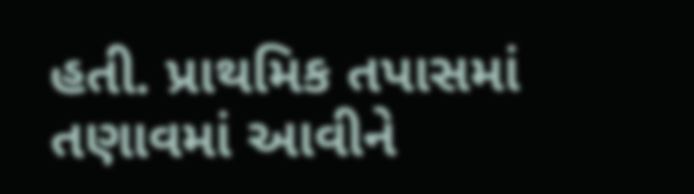હતી. પ્રાથમિક તપાસમાં તણાવમાં આવીને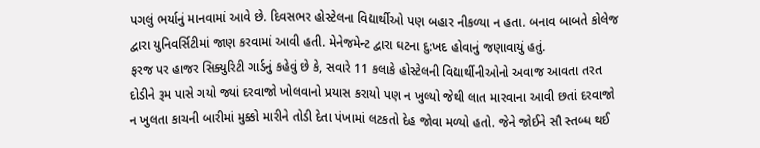પગલું ભર્યાનું માનવામાં આવે છે. દિવસભર હોસ્ટેલના વિદ્યાર્થીઓ પણ બહાર નીકળ્યા ન હતા. બનાવ બાબતે કોલેજ દ્વારા યુનિવર્સિટીમાં જાણ કરવામાં આવી હતી. મેનેજમેન્ટ દ્વારા ઘટના દુ:ખદ હોવાનું જણાવાયું હતું.
ફરજ પર હાજર સિક્યુરિટી ગાર્ડનું કહેવું છે કે, સવારે 11 કલાકે હોસ્ટેલની વિદ્યાર્થીનીઓનો અવાજ આવતા તરત દોડીને રૂમ પાસે ગયો જ્યાં દરવાજો ખોલવાનો પ્રયાસ કરાયો પણ ન ખુલ્યો જેથી લાત મારવાના આવી છતાં દરવાજો ન ખુલતા કાચની બારીમાં મુક્કો મારીને તોડી દેતા પંખામાં લટકતો દેહ જોવા મળ્યો હતો. જેને જોઈને સૌ સ્તબ્ધ થઈ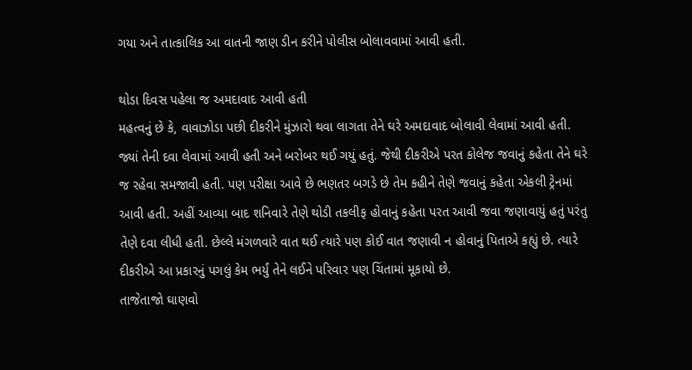ગયા અને તાત્કાલિક આ વાતની જાણ ડીન કરીને પોલીસ બોલાવવામાં આવી હતી.

થોડા દિવસ પહેલા જ અમદાવાદ આવી હતી
મહત્વનું છે કે, વાવાઝોડા પછી દીકરીને મુંઝારો થવા લાગતા તેને ઘરે અમદાવાદ બોલાવી લેવામાં આવી હતી. જ્યાં તેની દવા લેવામાં આવી હતી અને બરોબર થઈ ગયું હતું. જેથી દીકરીએ પરત કોલેજ જવાનું કહેતા તેને ઘરે જ રહેવા સમજાવી હતી. પણ પરીક્ષા આવે છે ભણતર બગડે છે તેમ કહીને તેણે જવાનું કહેતા એકલી ટ્રેનમાં આવી હતી. અહીં આવ્યા બાદ શનિવારે તેણે થોડી તકલીફ હોવાનું કહેતા પરત આવી જવા જણાવાયું હતું પરંતુ તેણે દવા લીધી હતી. છેલ્લે મંગળવારે વાત થઈ ત્યારે પણ કોઈ વાત જણાવી ન હોવાનું પિતાએ કહ્યું છે. ત્યારે દીકરીએ આ પ્રકારનું પગલું કેમ ભર્યું તેને લઈને પરિવાર પણ ચિંતામાં મૂકાયો છે.
તાજેતાજો ઘાણવો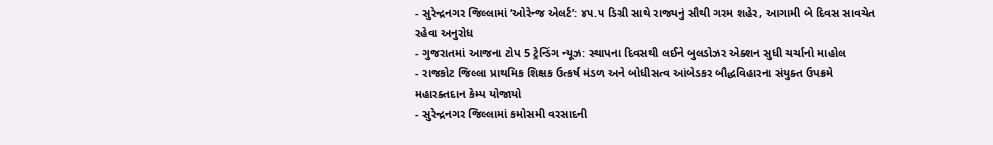- સુરેન્દ્રનગર જિલ્લામાં ‘ઓરેન્જ એલર્ટ’: ૪૫.૫ ડિગ્રી સાથે રાજ્યનું સૌથી ગરમ શહેર, આગામી બે દિવસ સાવચેત રહેવા અનુરોધ
- ગુજરાતમાં આજના ટોપ 5 ટ્રેન્ડિંગ ન્યૂઝ: સ્થાપના દિવસથી લઈને બુલડોઝર એક્શન સુધી ચર્ચાનો માહોલ
- રાજકોટ જિલ્લા પ્રાથમિક શિક્ષક ઉત્કર્ષ મંડળ અને બોધીસત્વ આંબેડકર બૌદ્ધવિહારના સંયુક્ત ઉપક્રમે મહારક્તદાન કેમ્પ યોજાયો
- સુરેન્દ્રનગર જિલ્લામાં કમોસમી વરસાદની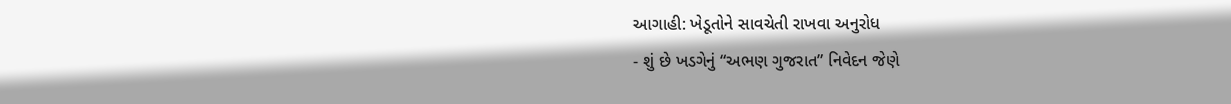આગાહી: ખેડૂતોને સાવચેતી રાખવા અનુરોધ
- શું છે ખડગેનું “અભણ ગુજરાત” નિવેદન જેણે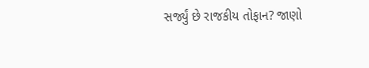સર્જ્યું છે રાજકીય તોફાન? જાણો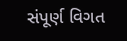સંપૂર્ણ વિગત